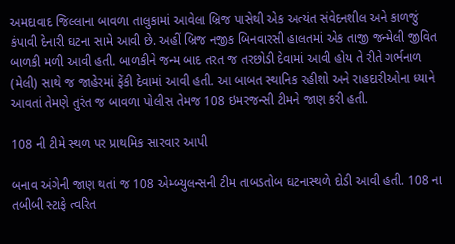અમદાવાદ જિલ્લાના બાવળા તાલુકામાં આવેલા બ્રિજ પાસેથી એક અત્યંત સંવેદનશીલ અને કાળજું કંપાવી દેનારી ઘટના સામે આવી છે. અહીં બ્રિજ નજીક બિનવારસી હાલતમાં એક તાજી જન્મેલી જીવિત બાળકી મળી આવી હતી. બાળકીને જન્મ બાદ તરત જ તરછોડી દેવામાં આવી હોય તે રીતે ગર્ભનાળ (મેલી) સાથે જ જાહેરમાં ફેંકી દેવામાં આવી હતી. આ બાબત સ્થાનિક રહીશો અને રાહદારીઓના ધ્યાને આવતાં તેમણે તુરંત જ બાવળા પોલીસ તેમજ 108 ઇમરજન્સી ટીમને જાણ કરી હતી.

108 ની ટીમે સ્થળ પર પ્રાથમિક સારવાર આપી

બનાવ અંગેની જાણ થતાં જ 108 એમ્બ્યુલન્સની ટીમ તાબડતોબ ઘટનાસ્થળે દોડી આવી હતી. 108 ના તબીબી સ્ટાફે ત્વરિત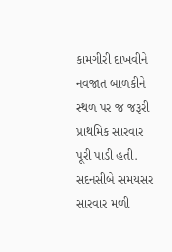કામગીરી દાખવીને નવજાત બાળકીને સ્થળ પર જ જરૂરી પ્રાથમિક સારવાર પૂરી પાડી હતી. સદનસીબે સમયસર સારવાર મળી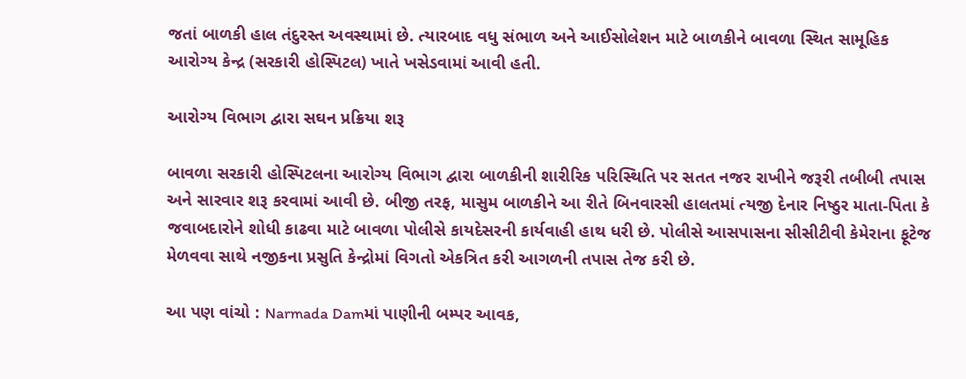જતાં બાળકી હાલ તંદુરસ્ત અવસ્થામાં છે. ત્યારબાદ વધુ સંભાળ અને આઈસોલેશન માટે બાળકીને બાવળા સ્થિત સામૂહિક આરોગ્ય કેન્દ્ર (સરકારી હોસ્પિટલ) ખાતે ખસેડવામાં આવી હતી.

આરોગ્ય વિભાગ દ્વારા સઘન પ્રક્રિયા શરૂ

બાવળા સરકારી હોસ્પિટલના આરોગ્ય વિભાગ દ્વારા બાળકીની શારીરિક પરિસ્થિતિ પર સતત નજર રાખીને જરૂરી તબીબી તપાસ અને સારવાર શરૂ કરવામાં આવી છે. બીજી તરફ, માસુમ બાળકીને આ રીતે બિનવારસી હાલતમાં ત્યજી દેનાર નિષ્ઠુર માતા-પિતા કે જવાબદારોને શોધી કાઢવા માટે બાવળા પોલીસે કાયદેસરની કાર્યવાહી હાથ ધરી છે. પોલીસે આસપાસના સીસીટીવી કેમેરાના ફૂટેજ મેળવવા સાથે નજીકના પ્રસુતિ કેન્દ્રોમાં વિગતો એકત્રિત કરી આગળની તપાસ તેજ કરી છે.

આ પણ વાંચો : Narmada Damમાં પાણીની બમ્પર આવક,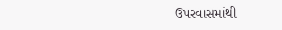ઉપરવાસમાંથી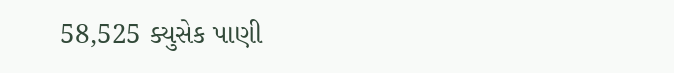58,525 ક્યુસેક પાણી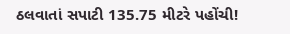ઠલવાતાં સપાટી 135.75 મીટરે પહોંચી!